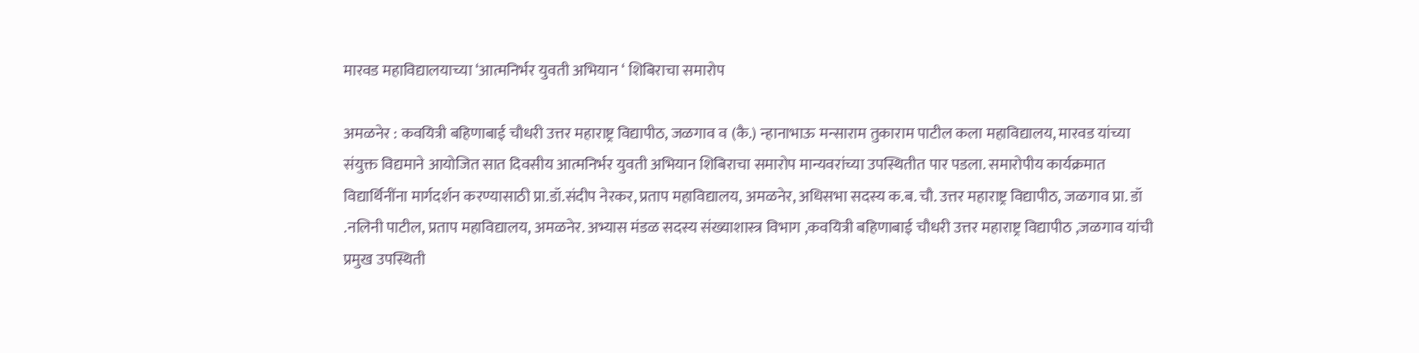मारवड महाविद्यालयाच्या ‘आत्मनिर्भर युवती अभियान ‘ शिबिराचा समारोप

अमळनेर : कवयित्री बहिणाबाई चौधरी उत्तर महाराष्ट्र विद्यापीठ, जळगाव व (कै.) न्हानाभाऊ मन्साराम तुकाराम पाटील कला महाविद्यालय, मारवड यांच्या संयुक्त विद्यमाने आयोजित सात दिवसीय आत्मनिर्भर युवती अभियान शिबिराचा समारोप मान्यवरांच्या उपस्थितीत पार पडला. समारोपीय कार्यक्रमात विद्यार्थिनींना मार्गदर्शन करण्यासाठी प्रा.डॉ.संदीप नेरकर, प्रताप महाविद्यालय, अमळनेर, अधिसभा सदस्य क.ब. चौ. उत्तर महाराष्ट्र विद्यापीठ, जळगाव प्रा. डॉ .नलिनी पाटील, प्रताप महाविद्यालय, अमळनेर. अभ्यास मंडळ सदस्य संख्याशास्त्र विभाग ,कवयित्री बहिणाबाई चौधरी उत्तर महाराष्ट्र विद्यापीठ ,जळगाव यांची प्रमुख उपस्थिती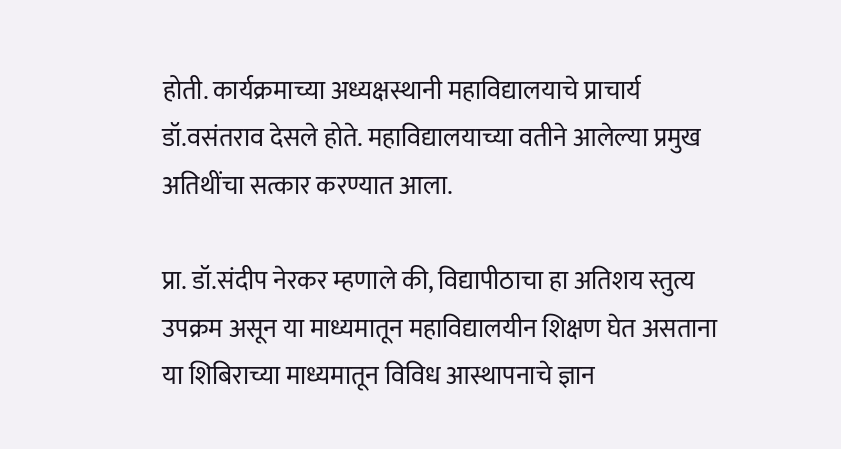होती. कार्यक्रमाच्या अध्यक्षस्थानी महाविद्यालयाचे प्राचार्य डॉ.वसंतराव देसले होते. महाविद्यालयाच्या वतीने आलेल्या प्रमुख अतिथींचा सत्कार करण्यात आला.

प्रा. डॉ.संदीप नेरकर म्हणाले की, विद्यापीठाचा हा अतिशय स्तुत्य उपक्रम असून या माध्यमातून महाविद्यालयीन शिक्षण घेत असताना या शिबिराच्या माध्यमातून विविध आस्थापनाचे ज्ञान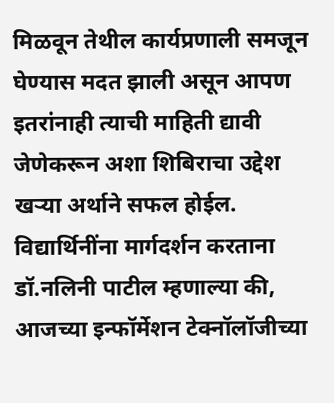मिळवून तेथील कार्यप्रणाली समजून घेण्यास मदत झाली असून आपण इतरांनाही त्याची माहिती द्यावी जेणेकरून अशा शिबिराचा उद्देश खऱ्या अर्थाने सफल होईल. विद्यार्थिनींना मार्गदर्शन करताना डॉ.नलिनी पाटील म्हणाल्या की, आजच्या इन्फॉर्मेशन टेक्नॉलॉजीच्या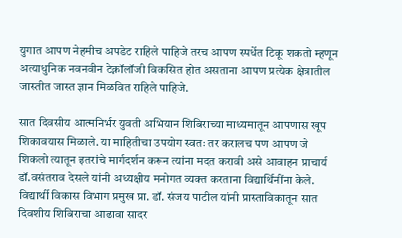युगात आपण नेहमीच अपडेट राहिले पाहिजे तरच आपण स्पर्धेत टिकू शकतो म्हणून अत्याधुनिक नवनवीन टेक्नॉलॉजी विकसित होत असताना आपण प्रत्येक क्षेत्रातील जास्तीत जास्त ज्ञान मिळवित राहिले पाहिजे.

सात दिवसीय आत्मनिर्भर युवती अभियान शिबिराच्या माध्यमातून आपणास खूप शिकावयास मिळाले. या माहितीचा उपयोग स्वतः तर करालच पण आपण जे शिकलो त्यातून इतरांचे मार्गदर्शन करून त्यांना मदत करावी असे आवाहन प्राचार्य डॉ.वसंतराव देसले यांनी अध्यक्षीय मनोगत व्यक्त करताना विद्यार्थिनींना केले. विद्यार्थी विकास विभाग प्रमुख प्रा. डॉ. संजय पाटील यांनी प्रास्ताविकातून सात दिवशीय शिबिराचा आढावा सादर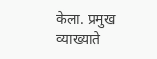केला. प्रमुख व्याख्याते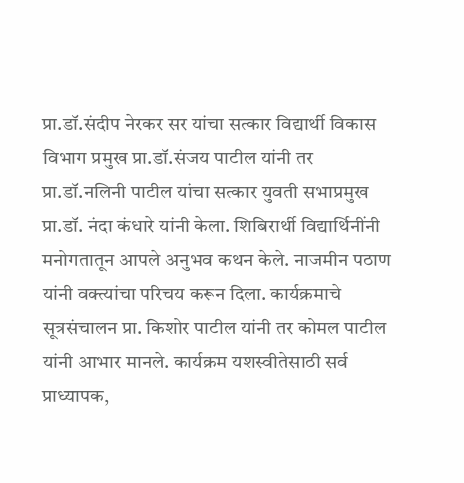प्रा.डॉ.संदीप नेरकर सर यांचा सत्कार विद्यार्थी विकास विभाग प्रमुख प्रा.डॉ.संजय पाटील यांनी तर प्रा.डॉ.नलिनी पाटील यांचा सत्कार युवती सभाप्रमुख प्रा.डॉ. नंदा कंधारे यांनी केला. शिबिरार्थी विद्यार्थिनींनी मनोगतातून आपले अनुभव कथन केले. नाजमीन पठाण यांनी वक्त्यांचा परिचय करून दिला. कार्यक्रमाचे सूत्रसंचालन प्रा. किशोर पाटील यांनी तर कोमल पाटील यांनी आभार मानले. कार्यक्रम यशस्वीतेसाठी सर्व प्राध्यापक,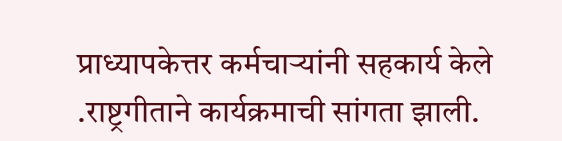प्राध्यापकेत्तर कर्मचाऱ्यांनी सहकार्य केले .राष्ट्रगीताने कार्यक्रमाची सांगता झाली.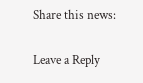Share this news:

Leave a Reply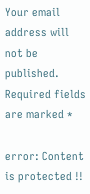Your email address will not be published. Required fields are marked *

error: Content is protected !!